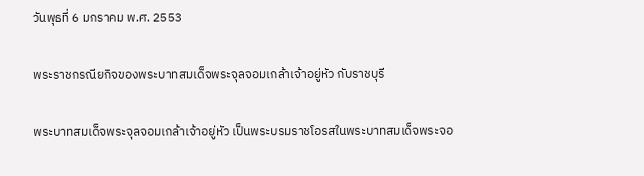วันพุธที่ 6 มกราคม พ.ศ. 2553

พระราชกรณียกิจของพระบาทสมเด็จพระจุลจอมเกล้าเจ้าอยู่หัว กับราชบุรี

พระบาทสมเด็จพระจุลจอมเกล้าเจ้าอยู่หัว เป็นพระบรมราชโอรสในพระบาทสมเด็จพระจอ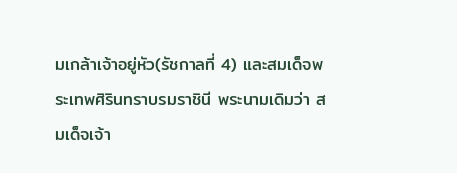มเกล้าเจ้าอยู่หัว(รัชกาลที่ 4) และสมเด็จพระเทพศิรินทราบรมราชินี พระนามเดิมว่า สมเด็จเจ้า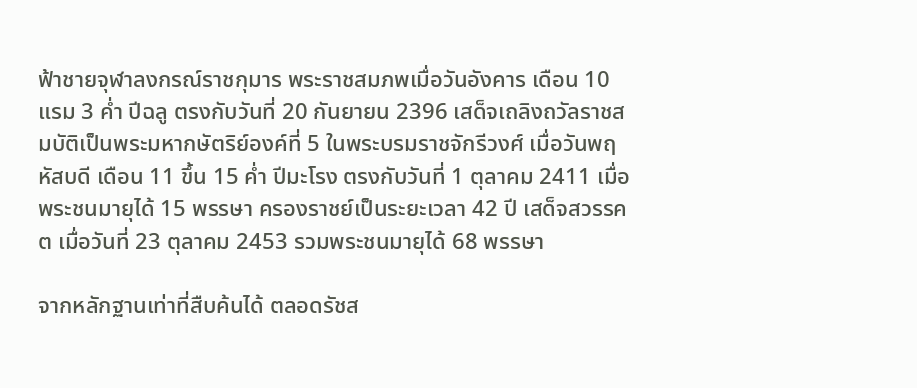ฟ้าชายจุฬาลงกรณ์ราชกุมาร พระราชสมภพเมื่อวันอังคาร เดือน 10 แรม 3 ค่ำ ปีฉลู ตรงกับวันที่ 20 กันยายน 2396 เสด็จเถลิงถวัลราชสมบัติเป็นพระมหากษัตริย์องค์ที่ 5 ในพระบรมราชจักรีวงศ์ เมื่อวันพฤหัสบดี เดือน 11 ขึ้น 15 ค่ำ ปีมะโรง ตรงกับวันที่ 1 ตุลาคม 2411 เมื่อพระชนมายุได้ 15 พรรษา ครองราชย์เป็นระยะเวลา 42 ปี เสด็จสวรรคต เมื่อวันที่ 23 ตุลาคม 2453 รวมพระชนมายุได้ 68 พรรษา

จากหลักฐานเท่าที่สืบค้นได้ ตลอดรัชส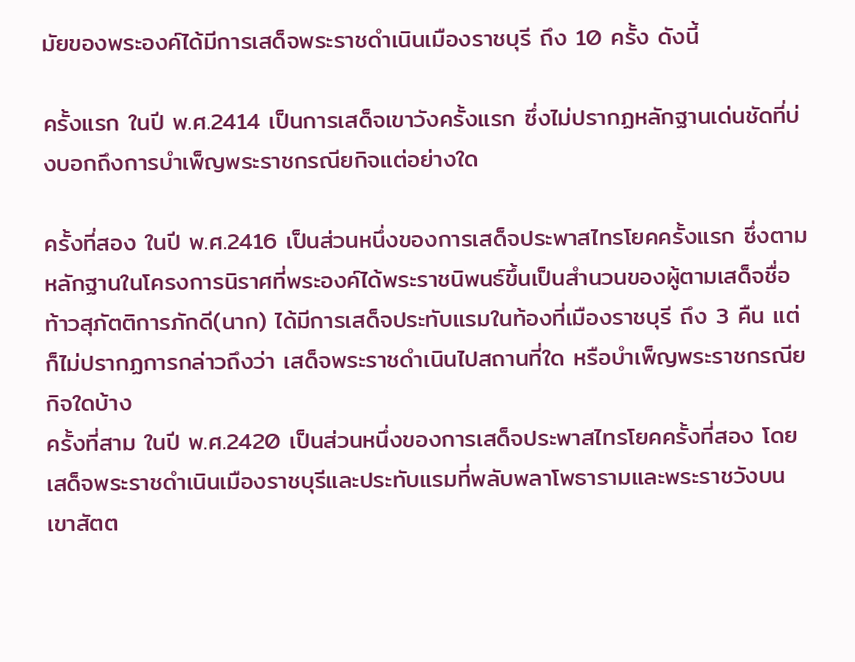มัยของพระองค์ได้มีการเสด็จพระราชดำเนินเมืองราชบุรี ถึง 10 ครั้ง ดังนี้

ครั้งแรก ในปี พ.ศ.2414 เป็นการเสด็จเขาวังครั้งแรก ซึ่งไม่ปรากฏหลักฐานเด่นชัดที่บ่งบอกถึงการบำเพ็ญพระราชกรณียกิจแต่อย่างใด

ครั้งที่สอง ในปี พ.ศ.2416 เป็นส่วนหนึ่งของการเสด็จประพาสไทรโยคครั้งแรก ซึ่งตามหลักฐานในโครงการนิราศที่พระองค์ได้พระราชนิพนธ์ขึ้นเป็นสำนวนของผู้ตามเสด็จชื่อ ท้าวสุภัตติการภักดี(นาก) ได้มีการเสด็จประทับแรมในท้องที่เมืองราชบุรี ถึง 3 คืน แต่ก็ไม่ปรากฏการกล่าวถึงว่า เสด็จพระราชดำเนินไปสถานที่ใด หรือบำเพ็ญพระราชกรณียกิจใดบ้าง
ครั้งที่สาม ในปี พ.ศ.2420 เป็นส่วนหนึ่งของการเสด็จประพาสไทรโยคครั้งที่สอง โดยเสด็จพระราชดำเนินเมืองราชบุรีและประทับแรมที่พลับพลาโพธารามและพระราชวังบนเขาสัตต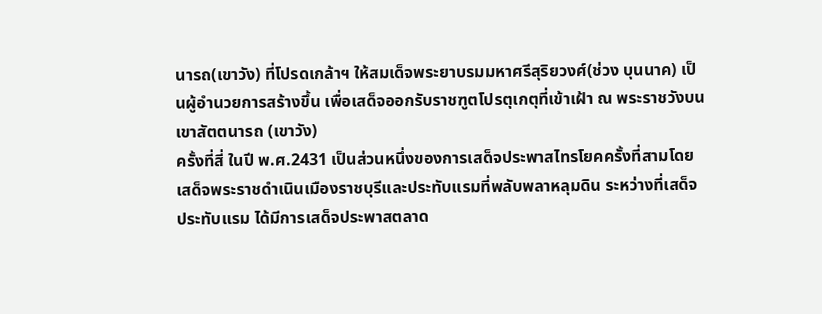นารถ(เขาวัง) ที่โปรดเกล้าฯ ให้สมเด็จพระยาบรมมหาศรีสุริยวงศ์(ช่วง บุนนาค) เป็นผู้อำนวยการสร้างขึ้น เพื่อเสด็จออกรับราชฑูตโปรตุเกตุที่เข้าเฝ้า ณ พระราชวังบนเขาสัตตนารถ (เขาวัง)
ครั้งที่สี่ ในปี พ.ศ.2431 เป็นส่วนหนึ่งของการเสด็จประพาสไทรโยคครั้งที่สามโดยเสด็จพระราชดำเนินเมืองราชบุรีและประทับแรมที่พลับพลาหลุมดิน ระหว่างที่เสด็จประทับแรม ได้มีการเสด็จประพาสตลาด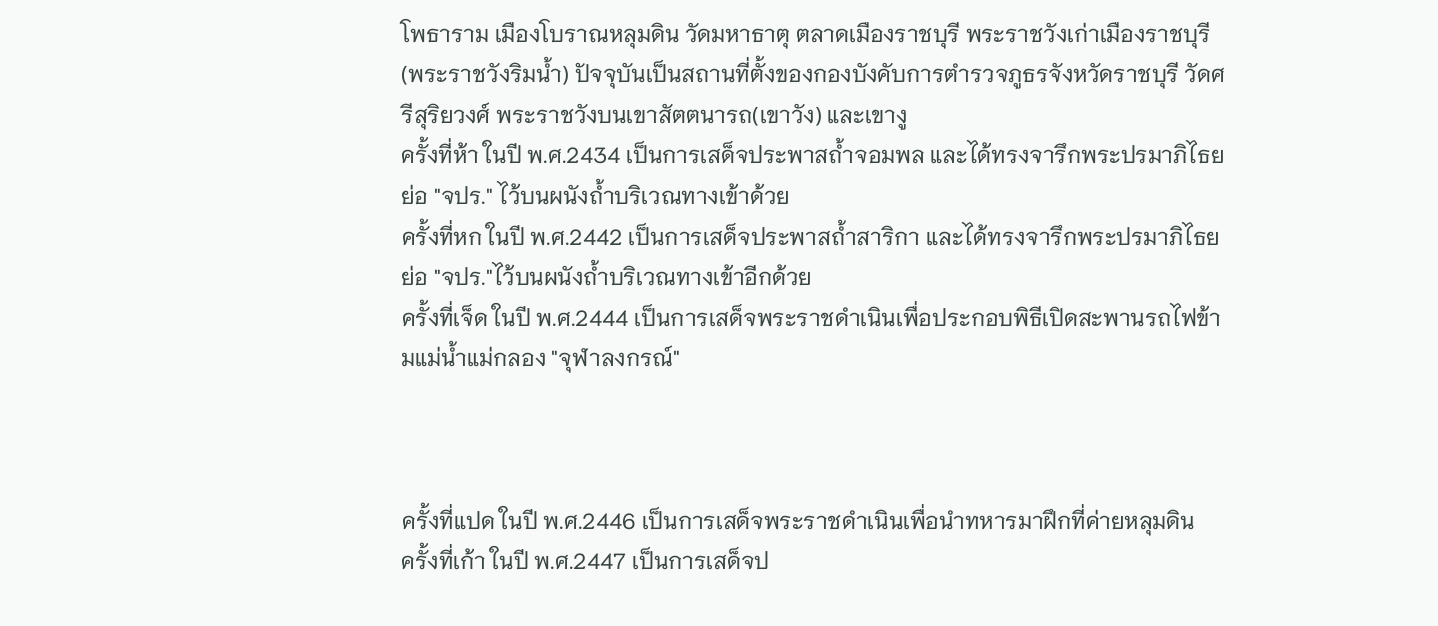โพธาราม เมืองโบราณหลุมดิน วัดมหาธาตุ ตลาดเมืองราชบุรี พระราชวังเก่าเมืองราชบุรี(พระราชวังริมน้ำ) ปัจจุบันเป็นสถานที่ตั้งของกองบังคับการตำรวจภูธรจังหวัดราชบุรี วัดศรีสุริยวงศ์ พระราชวังบนเขาสัตตนารถ(เขาวัง) และเขางู
ครั้งที่ห้า ในปี พ.ศ.2434 เป็นการเสด็จประพาสถ้ำจอมพล และได้ทรงจารึกพระปรมาภิไธยย่อ "จปร." ไว้บนผนังถ้ำบริเวณทางเข้าด้วย
ครั้งที่หก ในปี พ.ศ.2442 เป็นการเสด็จประพาสถ้ำสาริกา และได้ทรงจารึกพระปรมาภิไธยย่อ "จปร."ไว้บนผนังถ้ำบริเวณทางเข้าอีกด้วย
ครั้งที่เจ็ด ในปี พ.ศ.2444 เป็นการเสด็จพระราชดำเนินเพื่อประกอบพิธีเปิดสะพานรถไฟข้ามแม่น้ำแม่กลอง "จุฬาลงกรณ์"



ครั้งที่แปด ในปี พ.ศ.2446 เป็นการเสด็จพระราชดำเนินเพื่อนำทหารมาฝึกที่ค่ายหลุมดิน
ครั้งที่เก้า ในปี พ.ศ.2447 เป็นการเสด็จป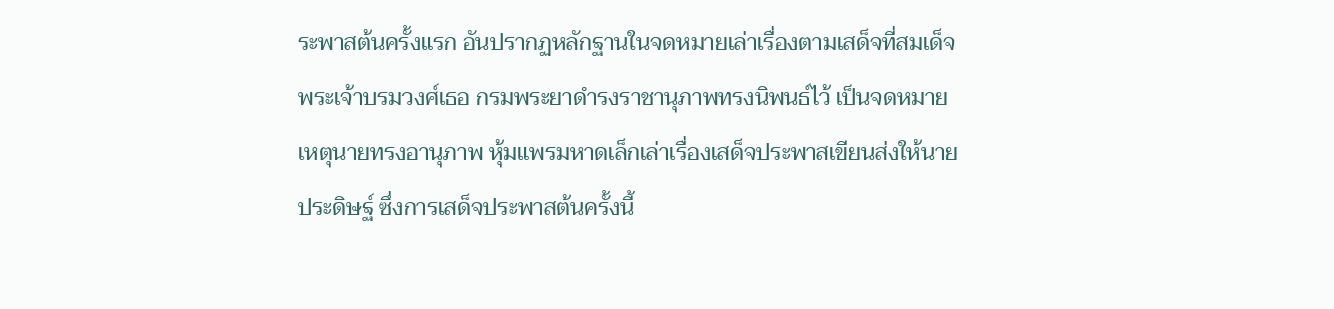ระพาสต้นครั้งแรก อันปรากฏหลักฐานในจดหมายเล่าเรื่องตามเสด็จที่สมเด็จพระเจ้าบรมวงศ์เธอ กรมพระยาดำรงราชานุภาพทรงนิพนธ์ไว้ เป็นจดหมายเหตุนายทรงอานุภาพ หุ้มแพรมหาดเล็กเล่าเรื่องเสด็จประพาสเขียนส่งให้นายประดิษฐ์ ซึ่งการเสด็จประพาสต้นครั้งนี้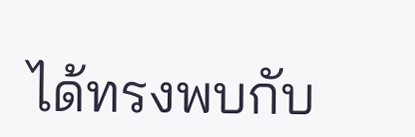ได้ทรงพบกับ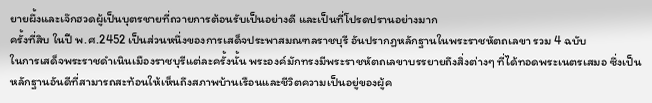ยายผึ้งและเจ๊กฮวดผู้เป็นบุตรชายที่ถวายการต้อนรับเป็นอย่างดี และเป็นที่โปรดปรานอย่างมาก
ครั้งที่สิบ ในปี พ.ศ.2452 เป็นส่วนหนึ่งของการเสด็จประพาสมณฑลราชบุรี อันปรากฏหลักฐานในพระราชหัตถเลขา รวม 4 ฉบับ
ในการเสด็จพระราชดำเนินเมืองราชบุรีแต่ละครั้งนั้น พระองค์มักทรงมีพระราชหัตถเลขาบรรยายถึงสิ่งต่างๆ ที่ได้ทอดพระเนตรเสมอ ซึ่งเป็นหลักฐานอันดีที่สามารถสะท้อนให้เห็นถึงสภาพบ้านเรือนและชีวิตความเป็นอยู่ของผู้ค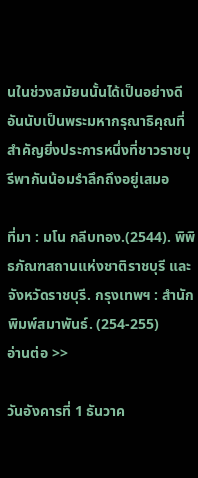นในช่วงสมัยนนั้นได้เป็นอย่างดี อันนับเป็นพระมหากรุณาธิคุณที่สำคัญยิ่งประการหนึ่งที่ชาวราชบุรีพากันน้อมรำลึกถึงอยู่เสมอ

ที่มา : มโน กลีบทอง.(2544). พิพิธภัณฑสถานแห่งชาติราชบุรี และจังหวัดราชบุรี. กรุงเทพฯ : สำนักพิมพ์สมาพันธ์. (254-255)
อ่านต่อ >>

วันอังคารที่ 1 ธันวาค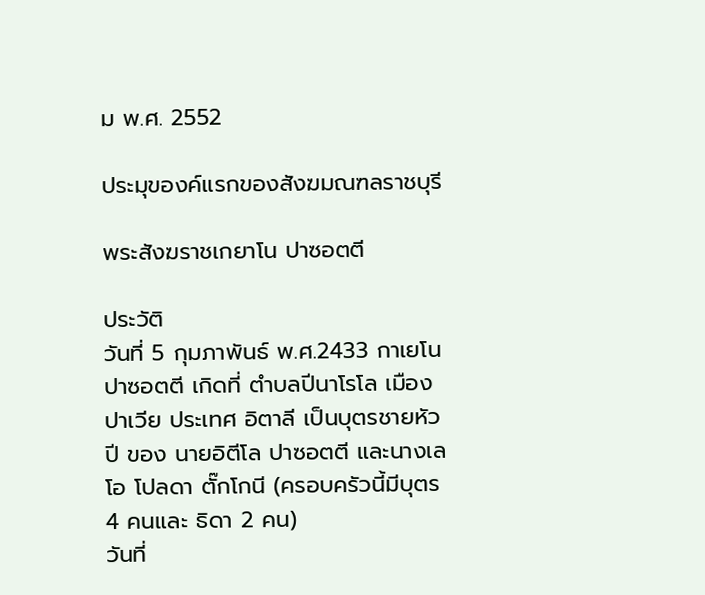ม พ.ศ. 2552

ประมุของค์แรกของสังฆมณฑลราชบุรี

พระสังฆราชเกยาโน ปาซอตตี

ประวัติ
วันที่ 5 กุมภาพันธ์ พ.ศ.2433 กาเยโน ปาซอตตี เกิดที่ ตำบลปีนาโรโล เมืองปาเวีย ประเทศ อิตาลี เป็นบุตรชายหัวปี ของ นายอิตีโล ปาซอตตี และนางเลโอ โปลดา ตั๊กโกนี (ครอบครัวนี้มีบุตร 4 คนและ ธิดา 2 คน)
วันที่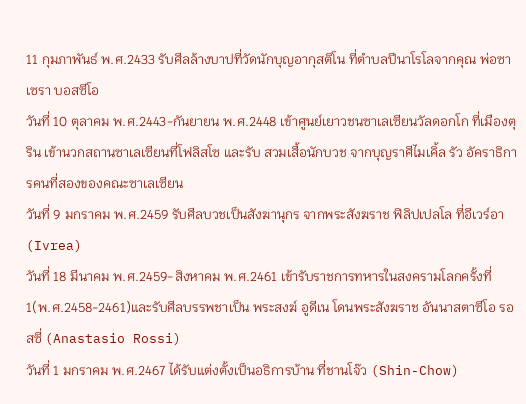11 กุมภาพันธ์ พ.ศ.2433 รับศีลล้างบาปที่วัดนักบุญอากุสติโน ที่ตำบลปีนาโรโลจากคุณ พ่อซาเซรา บอสซีโอ
วันที่ 10 ตุลาคม พ.ศ.2443-กันยายน พ.ศ.2448 เข้าศูนย์เยาวชนซาเลเซียนวัลดอกโก ที่เมืองตุริน เข้านวกสถานซาเลเซียนที่โฟลิสโซ และรับ สวมเสื้อนักบวช จากบุญราศีไมเคิ้ล รัว อัคราธิการคนที่สองของคณะซาเลเซียน
วันที่ 9 มกราคม พ.ศ.2459 รับศีลบวชเป็นสังฆานุกร จากพระสังฆราช ฟิลิปเปลโล ที่อีเวร์อา (Ivrea)
วันที่ 18 มีนาคม พ.ศ.2459-สิงหาคม พ.ศ.2461 เข้ารับราชการทหารในสงครามโลกครั้งที่ 1(พ.ศ.2458-2461)และรับศีลบรรพชาเป็น พระสงฆ์ อูดีเน โดนพระสังฆราช อันนาสตาซีโอ รอสซี่ (Anastasio Rossi)
วันที่ 1 มกราคม พ.ศ.2467 ได้รับแต่งตั้งเป็นอธิการบ้าน ที่ชานโจ๊ว (Shin-Chow)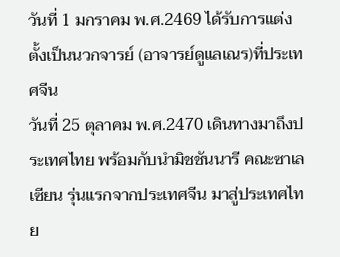วันที่ 1 มกราคม พ.ศ.2469 ได้รับการแต่งตั้งเป็นนวกจารย์ (อาจารย์ดูแลเณร)ที่ประเทศจีน
วันที่ 25 ตุลาคม พ.ศ.2470 เดินทางมาถึงประเทศไทย พร้อมกับนำมิชชันนารี คณะซาเลเซียน รุ่นแรกจากประเทศจีน มาสู่ประเทศไทย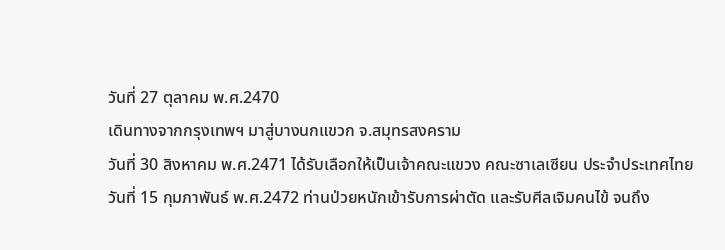วันที่ 27 ตุลาคม พ.ศ.2470
เดินทางจากกรุงเทพฯ มาสู่บางนกแขวก จ.สมุทรสงคราม
วันที่ 30 สิงหาคม พ.ศ.2471 ได้รับเลือกให้เป็นเจ้าคณะแขวง คณะซาเลเซียน ประจำประเทศไทย
วันที่ 15 กุมภาพันธ์ พ.ศ.2472 ท่านป่วยหนักเข้ารับการผ่าตัด และรับศีลเจิมคนไข้ จนถึง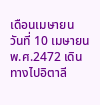เดือนเมษายน
วันที่ 10 เมษายน พ.ศ.2472 เดินทางไปอิตาลี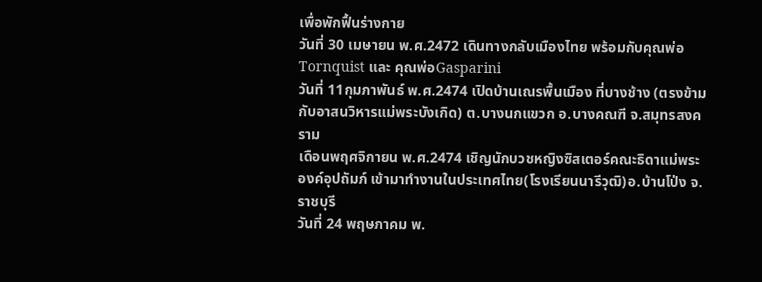เพื่อพักฟื้นร่างกาย
วันที่ 30 เมษายน พ.ศ.2472 เดินทางกลับเมืองไทย พร้อมกับคุณพ่อ Tornquist และ คุณพ่อGasparini
วันที่ 11กุมภาพันธ์ พ.ศ.2474 เปิดบ้านเณรพื้นเมือง ที่บางช้าง (ตรงข้ามกับอาสนวิหารแม่พระบังเกิด) ต.บางนกแขวก อ.บางคณฑี จ.สมุทรสงคราม
เดือนพฤศจิกายน พ.ศ.2474 เชิญนักบวชหญิงซิสเตอร์คณะธิดาแม่พระองค์อุปถัมภ์ เข้ามาทำงานในประเทศไทย(โรงเรียนนารีวุฒิ)อ.บ้านโป่ง จ.ราชบุรี
วันที่ 24 พฤษภาคม พ.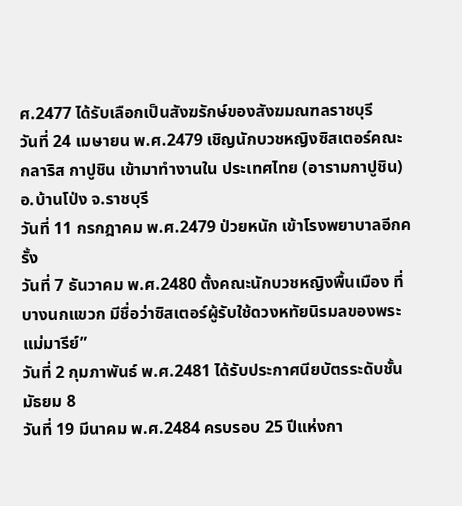ศ.2477 ได้รับเลือกเป็นสังฆรักษ์ของสังฆมณฑลราชบุรี
วันที่ 24 เมษายน พ.ศ.2479 เชิญนักบวชหญิงซิสเตอร์คณะกลาริส กาปูชิน เข้ามาทำงานใน ประเทศไทย (อารามกาปูชิน)อ.บ้านโป่ง จ.ราชบุรี
วันที่ 11 กรกฎาคม พ.ศ.2479 ป่วยหนัก เข้าโรงพยาบาลอีกครั้ง
วันที่ 7 ธันวาคม พ.ศ.2480 ตั้งคณะนักบวชหญิงพื้นเมือง ที่บางนกแขวก มีชื่อว่าซิสเตอร์ผู้รับใช้ดวงหทัยนิรมลของพระแม่มารีย์”
วันที่ 2 กุมภาพันธ์ พ.ศ.2481 ได้รับประกาศนียบัตรระดับชั้นมัธยม 8
วันที่ 19 มีนาคม พ.ศ.2484 ครบรอบ 25 ปีแห่งกา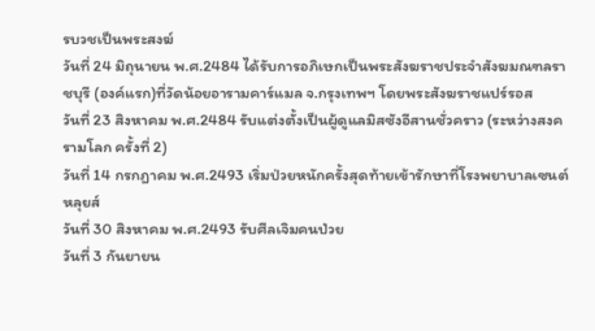รบวชเป็นพระสงฆ์
วันที่ 24 มิถุนายน พ.ศ.2484 ได้รับการอภิเษกเป็นพระสังฆราชประจำสังฆมณฑลราชบุรี (องค์แรก)ที่วัดน้อยอารามคาร์แมล จ.กรุงเทพฯ โดยพระสังฆราชแปร์รอส
วันที่ 23 สิงหาคม พ.ศ.2484 รับแต่งตั้งเป็นผู้ดูแลมิสซังอีสานชั่วคราว (ระหว่างสงครามโลก ครั้งที่ 2)
วันที่ 14 กรกฎาคม พ.ศ.2493 เริ่มป่วยหนักครั้งสุดท้ายเข้ารักษาที่โรงพยาบาลเซนต์หลุยส์
วันที่ 30 สิงหาคม พ.ศ.2493 รับศีลเจิมคนป่วย
วันที่ 3 กันยายน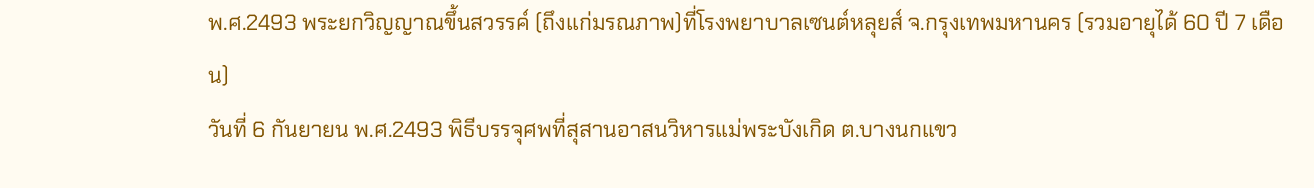พ.ศ.2493 พระยกวิญญาณขึ้นสวรรค์ (ถึงแก่มรณภาพ)ที่โรงพยาบาลเซนต์หลุยส์ จ.กรุงเทพมหานคร (รวมอายุได้ 60 ปี 7 เดือน)
วันที่ 6 กันยายน พ.ศ.2493 พิธีบรรจุศพที่สุสานอาสนวิหารแม่พระบังเกิด ต.บางนกแขว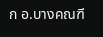ก อ.บางคณฑี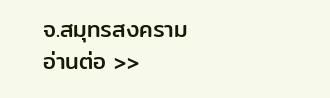จ.สมุทรสงคราม
อ่านต่อ >>